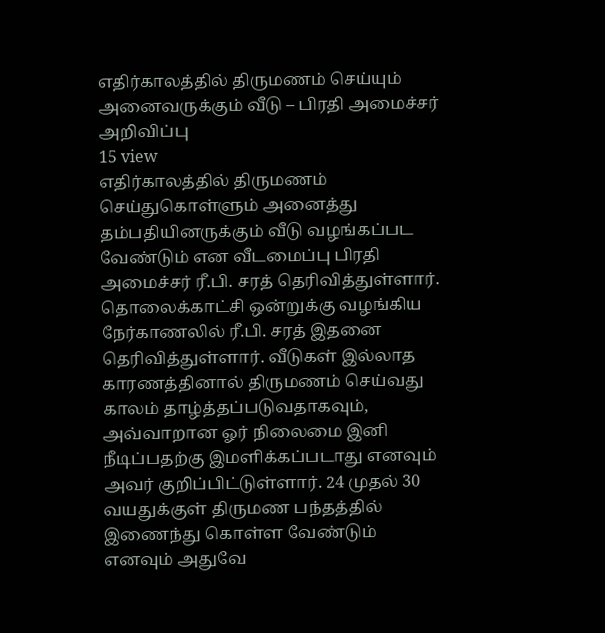எதிர்காலத்தில் திருமணம் செய்யும் அனைவருக்கும் வீடு – பிரதி அமைச்சர் அறிவிப்பு
15 view
எதிர்காலத்தில் திருமணம் செய்துகொள்ளும் அனைத்து தம்பதியினருக்கும் வீடு வழங்கப்பட வேண்டும் என வீடமைப்பு பிரதி அமைச்சர் ரீ.பி. சரத் தெரிவித்துள்ளார். தொலைக்காட்சி ஒன்றுக்கு வழங்கிய நேர்காணலில் ரீ.பி. சரத் இதனை தெரிவித்துள்ளார். வீடுகள் இல்லாத காரணத்தினால் திருமணம் செய்வது காலம் தாழ்த்தப்படுவதாகவும், அவ்வாறான ஓர் நிலைமை இனி நீடிப்பதற்கு இமளிக்கப்படாது எனவும் அவர் குறிப்பிட்டுள்ளார். 24 முதல் 30 வயதுக்குள் திருமண பந்தத்தில் இணைந்து கொள்ள வேண்டும் எனவும் அதுவே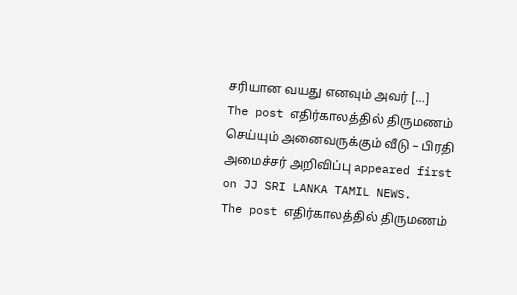சரியான வயது எனவும் அவர் […]
The post எதிர்காலத்தில் திருமணம் செய்யும் அனைவருக்கும் வீடு – பிரதி அமைச்சர் அறிவிப்பு appeared first on JJ SRI LANKA TAMIL NEWS.
The post எதிர்காலத்தில் திருமணம்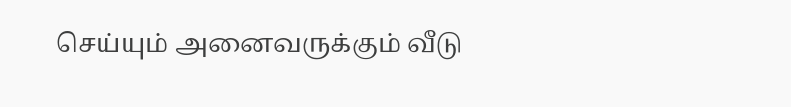செய்யும் அனைவருக்கும் வீடு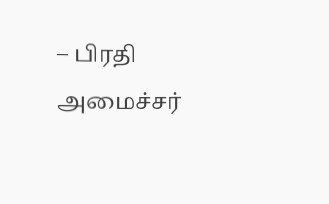– பிரதி அமைச்சர்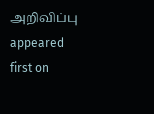அறிவிப்பு appeared first on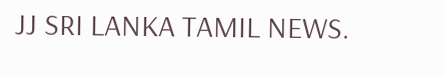JJ SRI LANKA TAMIL NEWS.